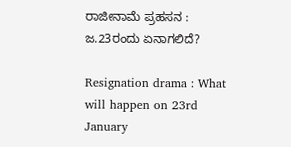ರಾಜೀನಾಮೆ ಪ್ರಹಸನ : ಜ.23ರಂದು ಏನಾಗಲಿದೆ?

Resignation drama : What will happen on 23rd January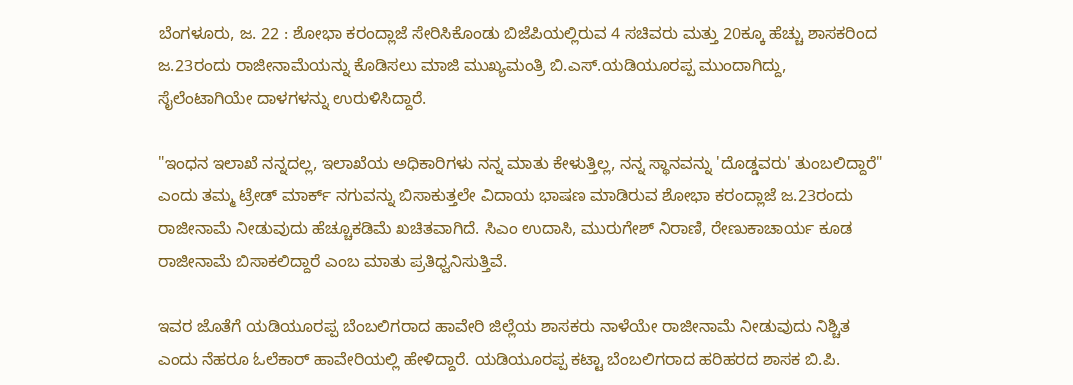ಬೆಂಗಳೂರು, ಜ. 22 : ಶೋಭಾ ಕರಂದ್ಲಾಜೆ ಸೇರಿಸಿಕೊಂಡು ಬಿಜೆಪಿಯಲ್ಲಿರುವ 4 ಸಚಿವರು ಮತ್ತು 20ಕ್ಕೂ ಹೆಚ್ಚು ಶಾಸಕರಿಂದ ಜ.23ರಂದು ರಾಜೀನಾಮೆಯನ್ನು ಕೊಡಿಸಲು ಮಾಜಿ ಮುಖ್ಯಮಂತ್ರಿ ಬಿ.ಎಸ್.ಯಡಿಯೂರಪ್ಪ ಮುಂದಾಗಿದ್ದು, ಸೈಲೆಂಟಾಗಿಯೇ ದಾಳಗಳನ್ನು ಉರುಳಿಸಿದ್ದಾರೆ.

"ಇಂಧನ ಇಲಾಖೆ ನನ್ನದಲ್ಲ, ಇಲಾಖೆಯ ಅಧಿಕಾರಿಗಳು ನನ್ನ ಮಾತು ಕೇಳುತ್ತಿಲ್ಲ, ನನ್ನ ಸ್ಥಾನವನ್ನು 'ದೊಡ್ಡವರು' ತುಂಬಲಿದ್ದಾರೆ" ಎಂದು ತಮ್ಮ ಟ್ರೇಡ್ ಮಾರ್ಕ್ ನಗುವನ್ನು ಬಿಸಾಕುತ್ತಲೇ ವಿದಾಯ ಭಾಷಣ ಮಾಡಿರುವ ಶೋಭಾ ಕರಂದ್ಲಾಜೆ ಜ.23ರಂದು ರಾಜೀನಾಮೆ ನೀಡುವುದು ಹೆಚ್ಚೂಕಡಿಮೆ ಖಚಿತವಾಗಿದೆ. ಸಿಎಂ ಉದಾಸಿ, ಮುರುಗೇಶ್ ನಿರಾಣಿ, ರೇಣುಕಾಚಾರ್ಯ ಕೂಡ ರಾಜೀನಾಮೆ ಬಿಸಾಕಲಿದ್ದಾರೆ ಎಂಬ ಮಾತು ಪ್ರತಿಧ್ವನಿಸುತ್ತಿವೆ.

ಇವರ ಜೊತೆಗೆ ಯಡಿಯೂರಪ್ಪ ಬೆಂಬಲಿಗರಾದ ಹಾವೇರಿ ಜಿಲ್ಲೆಯ ಶಾಸಕರು ನಾಳೆಯೇ ರಾಜೀನಾಮೆ ನೀಡುವುದು ನಿಶ್ಚಿತ ಎಂದು ನೆಹರೂ ಓಲೆಕಾರ್ ಹಾವೇರಿಯಲ್ಲಿ ಹೇಳಿದ್ದಾರೆ. ಯಡಿಯೂರಪ್ಪ ಕಟ್ಟಾ ಬೆಂಬಲಿಗರಾದ ಹರಿಹರದ ಶಾಸಕ ಬಿ.ಪಿ.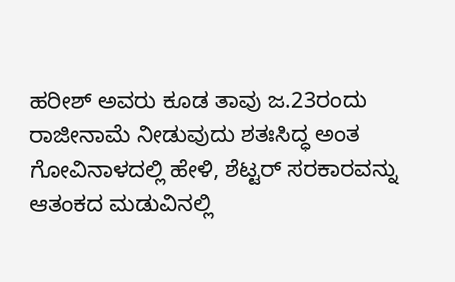ಹರೀಶ್ ಅವರು ಕೂಡ ತಾವು ಜ.23ರಂದು ರಾಜೀನಾಮೆ ನೀಡುವುದು ಶತಃಸಿದ್ಧ ಅಂತ ಗೋವಿನಾಳದಲ್ಲಿ ಹೇಳಿ, ಶೆಟ್ಟರ್ ಸರಕಾರವನ್ನು ಆತಂಕದ ಮಡುವಿನಲ್ಲಿ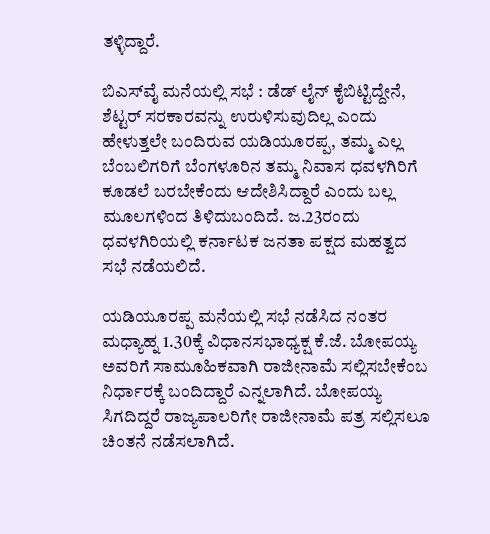ತಳ್ಳಿದ್ದಾರೆ.

ಬಿಎಸ್‌ವೈ ಮನೆಯಲ್ಲಿ ಸಭೆ : ಡೆಡ್ ಲೈನ್ ಕೈಬಿಟ್ಟಿದ್ದೇನೆ, ಶೆಟ್ಟರ್ ಸರಕಾರವನ್ನು ಉರುಳಿಸುವುದಿಲ್ಲ ಎಂದು ಹೇಳುತ್ತಲೇ ಬಂದಿರುವ ಯಡಿಯೂರಪ್ಪ, ತಮ್ಮ ಎಲ್ಲ ಬೆಂಬಲಿಗರಿಗೆ ಬೆಂಗಳೂರಿನ ತಮ್ಮ ನಿವಾಸ ಧವಳಗಿರಿಗೆ ಕೂಡಲೆ ಬರಬೇಕೆಂದು ಆದೇಶಿಸಿದ್ದಾರೆ ಎಂದು ಬಲ್ಲ ಮೂಲಗಳಿಂದ ತಿಳಿದುಬಂದಿದೆ. ಜ.23ರಂದು ಧವಳಗಿರಿಯಲ್ಲಿ ಕರ್ನಾಟಕ ಜನತಾ ಪಕ್ಷದ ಮಹತ್ವದ ಸಭೆ ನಡೆಯಲಿದೆ.

ಯಡಿಯೂರಪ್ಪ ಮನೆಯಲ್ಲಿ ಸಭೆ ನಡೆಸಿದ ನಂತರ ಮಧ್ಯಾಹ್ನ 1.30ಕ್ಕೆ ವಿಧಾನಸಭಾಧ್ಯಕ್ಷ ಕೆ.ಜೆ. ಬೋಪಯ್ಯ ಅವರಿಗೆ ಸಾಮೂಹಿಕವಾಗಿ ರಾಜೀನಾಮೆ ಸಲ್ಲಿಸಬೇಕೆಂಬ ನಿರ್ಧಾರಕ್ಕೆ ಬಂದಿದ್ದಾರೆ ಎನ್ನಲಾಗಿದೆ. ಬೋಪಯ್ಯ ಸಿಗದಿದ್ದರೆ ರಾಜ್ಯಪಾಲರಿಗೇ ರಾಜೀನಾಮೆ ಪತ್ರ ಸಲ್ಲಿಸಲೂ ಚಿಂತನೆ ನಡೆಸಲಾಗಿದೆ.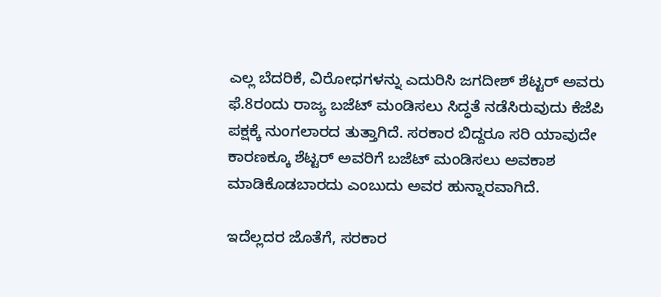ಎಲ್ಲ ಬೆದರಿಕೆ, ವಿರೋಧಗಳನ್ನು ಎದುರಿಸಿ ಜಗದೀಶ್ ಶೆಟ್ಟರ್ ಅವರು ಫೆ.8ರಂದು ರಾಜ್ಯ ಬಜೆಟ್ ಮಂಡಿಸಲು ಸಿದ್ಧತೆ ನಡೆಸಿರುವುದು ಕೆಜೆಪಿ ಪಕ್ಷಕ್ಕೆ ನುಂಗಲಾರದ ತುತ್ತಾಗಿದೆ. ಸರಕಾರ ಬಿದ್ದರೂ ಸರಿ ಯಾವುದೇ ಕಾರಣಕ್ಕೂ ಶೆಟ್ಟರ್ ಅವರಿಗೆ ಬಜೆಟ್ ಮಂಡಿಸಲು ಅವಕಾಶ ಮಾಡಿಕೊಡಬಾರದು ಎಂಬುದು ಅವರ ಹುನ್ನಾರವಾಗಿದೆ.

ಇದೆಲ್ಲದರ ಜೊತೆಗೆ, ಸರಕಾರ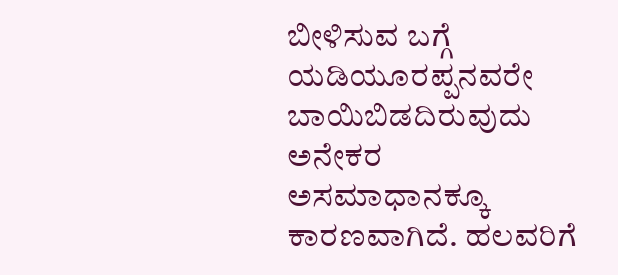ಬೀಳಿಸುವ ಬಗ್ಗೆ ಯಡಿಯೂರಪ್ಪನವರೇ ಬಾಯಿಬಿಡದಿರುವುದು ಅನೇಕರ ಅಸಮಾಧಾನಕ್ಕೂ ಕಾರಣವಾಗಿದೆ. ಹಲವರಿಗೆ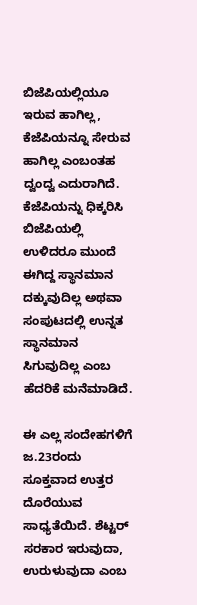ಬಿಜೆಪಿಯಲ್ಲಿಯೂ ಇರುವ ಹಾಗಿಲ್ಲ, ಕೆಜೆಪಿಯನ್ನೂ ಸೇರುವ ಹಾಗಿಲ್ಲ ಎಂಬಂತಹ ದ್ವಂದ್ವ ಎದುರಾಗಿದೆ. ಕೆಜೆಪಿಯನ್ನು ಧಿಕ್ಕರಿಸಿ ಬಿಜೆಪಿಯಲ್ಲಿ ಉಳಿದರೂ ಮುಂದೆ ಈಗಿದ್ದ ಸ್ಥಾನಮಾನ ದಕ್ಕುವುದಿಲ್ಲ ಅಥವಾ ಸಂಪುಟದಲ್ಲಿ ಉನ್ನತ ಸ್ಥಾನಮಾನ ಸಿಗುವುದಿಲ್ಲ ಎಂಬ ಹೆದರಿಕೆ ಮನೆಮಾಡಿದೆ.

ಈ ಎಲ್ಲ ಸಂದೇಹಗಳಿಗೆ ಜ.23ರಂದು ಸೂಕ್ತವಾದ ಉತ್ತರ ದೊರೆಯುವ ಸಾಧ್ಯತೆಯಿದೆ. ಶೆಟ್ಟರ್ ಸರಕಾರ ಇರುವುದಾ, ಉರುಳುವುದಾ ಎಂಬ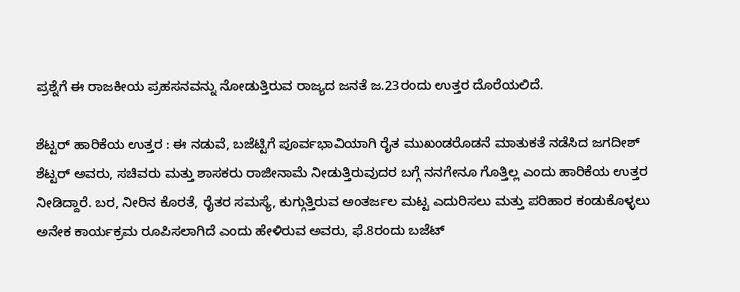ಪ್ರಶ್ನೆಗೆ ಈ ರಾಜಕೀಯ ಪ್ರಹಸನವನ್ನು ನೋಡುತ್ತಿರುವ ರಾಜ್ಯದ ಜನತೆ ಜ.23ರಂದು ಉತ್ತರ ದೊರೆಯಲಿದೆ.

ಶೆಟ್ಟರ್ ಹಾರಿಕೆಯ ಉತ್ತರ : ಈ ನಡುವೆ, ಬಜೆಟ್ಟಿಗೆ ಪೂರ್ವಭಾವಿಯಾಗಿ ರೈತ ಮುಖಂಡರೊಡನೆ ಮಾತುಕತೆ ನಡೆಸಿದ ಜಗದೀಶ್ ಶೆಟ್ಟರ್ ಅವರು, ಸಚಿವರು ಮತ್ತು ಶಾಸಕರು ರಾಜೀನಾಮೆ ನೀಡುತ್ತಿರುವುದರ ಬಗ್ಗೆ ನನಗೇನೂ ಗೊತ್ತಿಲ್ಲ ಎಂದು ಹಾರಿಕೆಯ ಉತ್ತರ ನೀಡಿದ್ದಾರೆ. ಬರ, ನೀರಿನ ಕೊರತೆ, ರೈತರ ಸಮಸ್ಯೆ, ಕುಗ್ಗುತ್ತಿರುವ ಅಂತರ್ಜಲ ಮಟ್ಟ ಎದುರಿಸಲು ಮತ್ತು ಪರಿಹಾರ ಕಂಡುಕೊಳ್ಳಲು ಅನೇಕ ಕಾರ್ಯಕ್ರಮ ರೂಪಿಸಲಾಗಿದೆ ಎಂದು ಹೇಳಿರುವ ಅವರು, ಫೆ.8ರಂದು ಬಜೆಟ್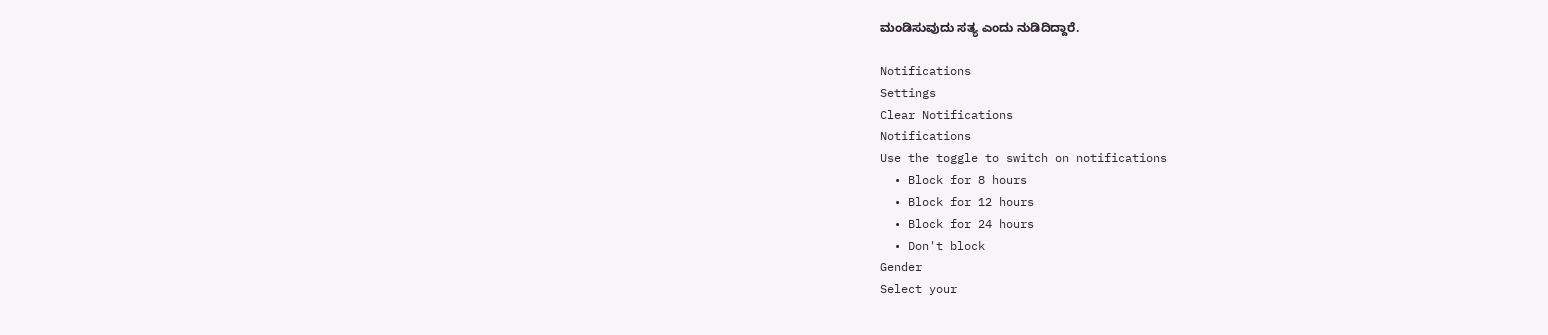ಮಂಡಿಸುವುದು ಸತ್ಯ ಎಂದು ನುಡಿದಿದ್ದಾರೆ.

Notifications
Settings
Clear Notifications
Notifications
Use the toggle to switch on notifications
  • Block for 8 hours
  • Block for 12 hours
  • Block for 24 hours
  • Don't block
Gender
Select your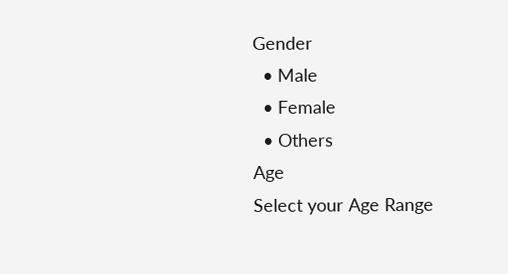Gender
  • Male
  • Female
  • Others
Age
Select your Age Range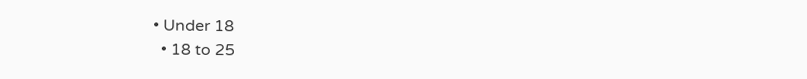• Under 18
  • 18 to 25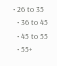• 26 to 35
  • 36 to 45
  • 45 to 55
  • 55+